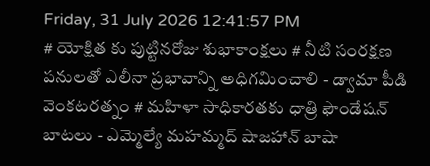Friday, 31 July 2026 12:41:57 PM
# యోక్షిత కు పుట్టినరోజు శుభాకాంక్షలు # నీటి సంరక్షణ పనులతో ఎలీనా ప్రభావాన్ని అధిగమించాలి - డ్వామా పీడి వెంకటరత్నం # మహిళా సాధికారతకు ధాత్రి ఫౌండేషన్ బాటలు - ఎమ్మెల్యే మహమ్మద్ షాజహాన్ బాషా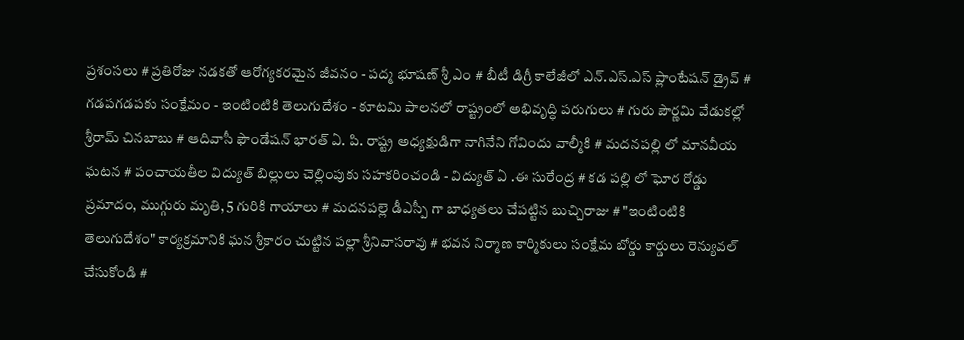ప్రశంసలు # ప్రతిరోజు నడకతో ఆరోగ్యకరమైన జీవనం - పద్మ భూషణ్ శ్రీ ఎం # బీటీ డిగ్రీ కాలేజీలో ఎన్.ఎస్.ఎస్ ప్లాంటేషన్ డ్రైవ్ # గడపగడపకు సంక్షేమం - ఇంటింటికి తెలుగుదేశం - కూటమి పాలనలో రాష్ట్రంలో అభివృద్ధి పరుగులు # గురు పౌర్ణమి వేడుకల్లో శ్రీరామ్ చినబాబు # ఆదివాసీ ఫౌండేషన్ భారత్ ఏ. పి. రాష్ట్ర అధ్యక్షుడిగా నాగినేని గోవిందు వాల్మీకి # మదనపల్లి లో మానవీయ ఘటన # పంచాయతీల విద్యుత్ బిల్లులు చెల్లింపుకు సహకరించండి - విద్యుత్ ఏ .ఈ సురేంద్ర # కడ పల్లి లో ఘోర రోడ్డు ప్రమాదం, ముగ్గురు మృతి, 5 గురికి గాయాలు # మదనపల్లె డీఎస్పీ గా బాధ్యతలు చేపట్టిన బుచ్చిరాజు # "ఇంటింటికి తెలుగుదేశం" కార్యక్రమానికి ఘన శ్రీకారం చుట్టిన పల్లా శ్రీనివాసరావు # భవన నిర్మాణ కార్మికులు సంక్షేమ బోర్డు కార్డులు రెన్యువల్ చేసుకోండి #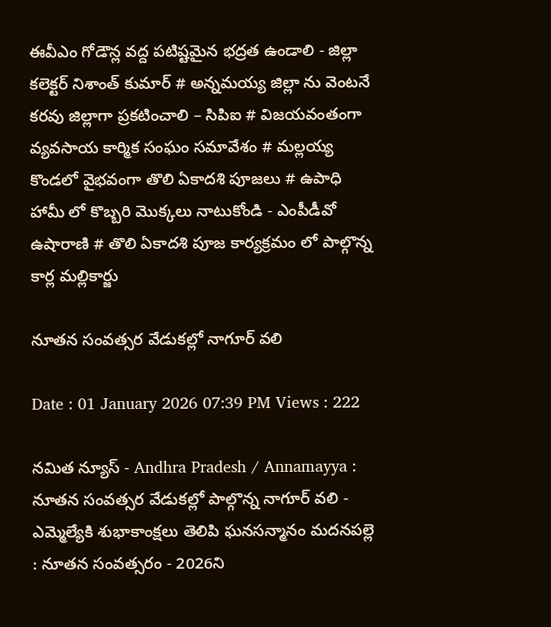ఈవీఎం గోడౌన్ల వద్ద పటిష్టమైన భద్రత ఉండాలి - జిల్లా కలెక్టర్ నిశాంత్ కుమార్ # అన్నమయ్య జిల్లా ను వెంటనే కరవు జిల్లాగా ప్రకటించాలి – సిపిఐ # విజయవంతంగా వ్యవసాయ కార్మిక సంఘం సమావేశం # మల్లయ్య కొండలో వైభవంగా తొలి ఏకాదశి పూజలు # ఉపాధి హామీ లో కొబ్బరి మొక్కలు నాటుకోండి - ఎంపీడీవో ఉషారాణి # తొలి ఏకాదశి పూజ కార్యక్రమం లో పాల్గొన్న కార్ల మల్లికార్జు

నూతన సంవత్సర వేడుకల్లో నాగూర్ వలి

Date : 01 January 2026 07:39 PM Views : 222

నమిత న్యూస్ - Andhra Pradesh / Annamayya : నూతన సంవత్సర వేడుకల్లో పాల్గొన్న నాగూర్ వలి - ఎమ్మెల్యేకి శుభాకాంక్షలు తెలిపి ఘనసన్మానం మదనపల్లె : నూతన సంవత్సరం - 2026ని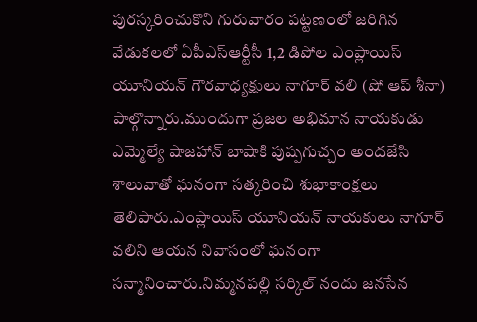పురస్కరించుకొని గురువారం పట్టణంలో జరిగిన వేడుకలలో ఏపీఎస్ఆర్టీసీ 1,2 డిపోల ఎంప్లాయిస్ యూనియన్ గౌరవాధ్యక్షులు నాగూర్ వలి (షో ఆప్ శీనా) పాల్గొన్నారు.ముందుగా ప్రజల అభిమాన నాయకుడు ఎమ్మెల్యే షాజహాన్ బాషాకి పుష్పగుచ్చం అందజేసి శాలువాతో ఘనంగా సత్కరించి శుభాకాంక్షలు తెలిపారు.ఎంప్లాయిస్ యూనియన్ నాయకులు నాగూర్ వలిని ఆయన నివాసంలో ఘనంగా సన్మానించారు.నిమ్మనపల్లి సర్కిల్ నందు జనసేన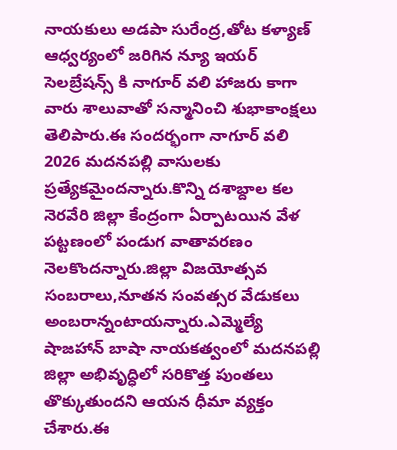నాయకులు అడపా సురేంద్ర,తోట కళ్యాణ్ ఆధ్వర్యంలో జరిగిన న్యూ ఇయర్ సెలబ్రేషన్స్ కి నాగూర్ వలి హాజరు కాగా వారు శాలువాతో సన్మానించి శుభాకాంక్షలు తెలిపారు.ఈ సందర్భంగా నాగూర్ వలి 2026 మదనపల్లి వాసులకు ప్రత్యేకమైందన్నారు.కొన్ని దశాబ్దాల కల నెరవేరి జిల్లా కేంద్రంగా ఏర్పాటయిన వేళ పట్టణంలో పండుగ వాతావరణం నెలకొందన్నారు.జిల్లా విజయోత్సవ సంబరాలు,నూతన సంవత్సర వేడుకలు అంబరాన్నంటాయన్నారు.ఎమ్మెల్యే షాజహాన్ బాషా నాయకత్వంలో మదనపల్లి జిల్లా అభివృద్ధిలో సరికొత్త పుంతలు తొక్కుతుందని ఆయన ధీమా వ్యక్తం చేశారు.ఈ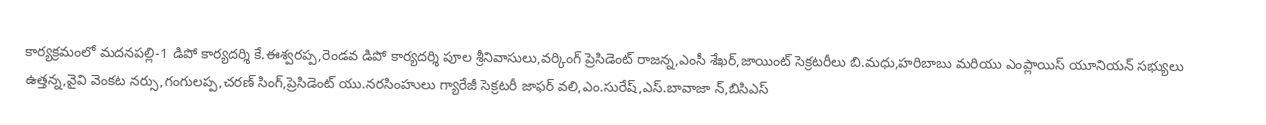కార్యక్రమంలో మదనపల్లి-1 డిపో కార్యదర్శి కే.ఈశ్వరప్ప,రెండవ డిపో కార్యదర్శి పూల శ్రీనివాసులు,వర్కింగ్ ప్రెసిడెంట్ రాజన్న,ఎంసీ శేఖర్,జాయింట్ సెక్రటరీలు బి.మధు,హరిబాబు మరియు ఎంప్లాయిస్ యూనియన్ సభ్యులు ఉత్తన్న,వైవి వెంకట నర్సు,గంగులప్ప,చరణ్ సింగ్,ప్రెసిడెంట్ యు.నరసింహులు గ్యారేజీ సెక్రటరీ జాఫర్ వలి,ఎం.సురేష్,ఎస్.బావాజా న్,బిసిఎస్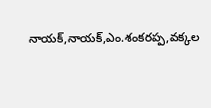నాయక్,నాయక్,ఎం.శంకరప్ప,వక్కల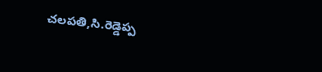చలపతి,సి.రెడ్డెప్ప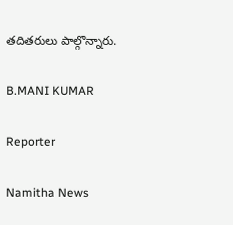తదితరులు పాల్గొన్నారు.

B.MANI KUMAR

Reporter

Namitha News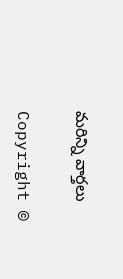మరిన్ని వార్తలు

Copyright ©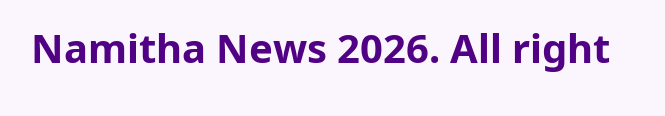Namitha News 2026. All right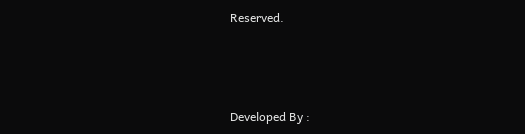Reserved.



Developed By :